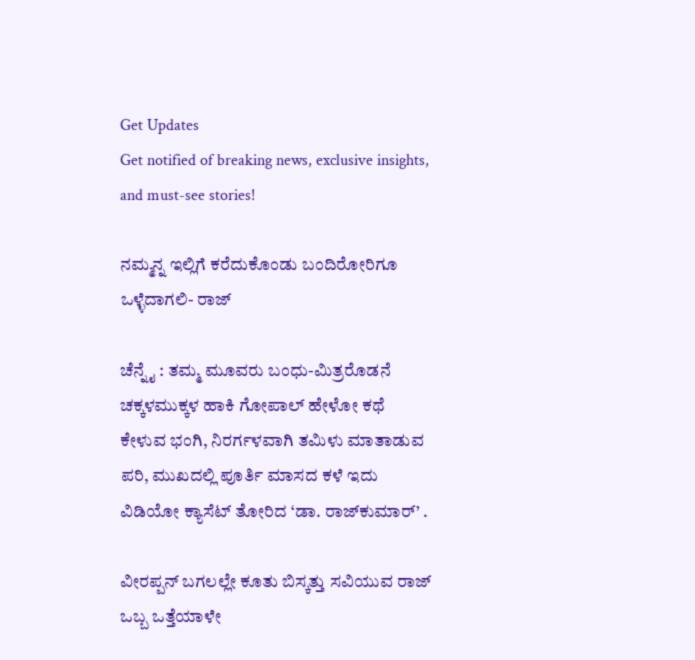Get Updates
Get notified of breaking news, exclusive insights, and must-see stories!

ನಮ್ಮನ್ನ ಇಲ್ಲಿಗೆ ಕರೆದುಕೊಂಡು ಬಂದಿರೋರಿಗೂ ಒಳ್ಳೆದಾಗಲಿ- ರಾಜ್‌

ಚೆನ್ನೈ : ತಮ್ಮ ಮೂವರು ಬಂಧು-ಮಿತ್ರರೊಡನೆ ಚಕ್ಕಳಮುಕ್ಕಳ ಹಾಕಿ ಗೋಪಾಲ್‌ ಹೇಳೋ ಕಥೆ ಕೇಳುವ ಭಂಗಿ, ನಿರರ್ಗಳವಾಗಿ ತಮಿಳು ಮಾತಾಡುವ ಪರಿ, ಮುಖದಲ್ಲಿ ಪೂರ್ತಿ ಮಾಸದ ಕಳೆ ಇದು ವಿಡಿಯೋ ಕ್ಯಾಸೆಟ್‌ ತೋರಿದ ‘ಡಾ. ರಾಜ್‌ಕುಮಾರ್‌’ .

ವೀರಪ್ಪನ್‌ ಬಗಲಲ್ಲೇ ಕೂತು ಬಿಸ್ಕತ್ತು ಸವಿಯುವ ರಾಜ್‌ ಒಬ್ಬ ಒತ್ತೆಯಾಳೇ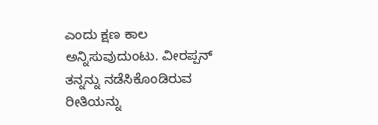ಎಂದು ಕ್ಷಣ ಕಾಲ ಅನ್ನಿಸುವುದುಂಟು. ವೀರಪ್ಪನ್‌ ತನ್ನನ್ನು ನಡೆಸಿಕೊಂಡಿರುವ ರೀತಿಯನ್ನು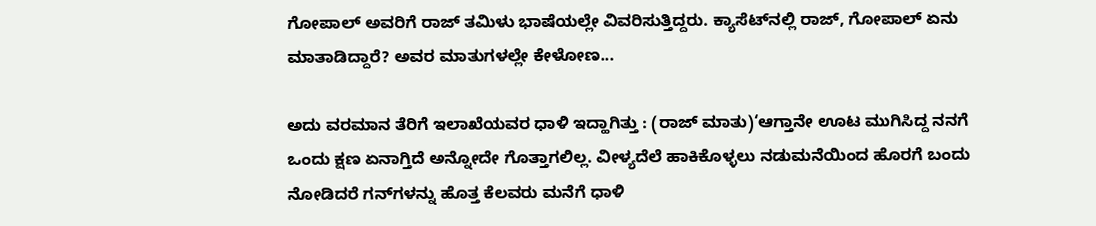ಗೋಪಾಲ್‌ ಅವರಿಗೆ ರಾಜ್‌ ತಮಿಳು ಭಾಷೆಯಲ್ಲೇ ವಿವರಿಸುತ್ತಿದ್ದರು. ಕ್ಯಾಸೆಟ್‌ನಲ್ಲಿ ರಾಜ್‌, ಗೋಪಾಲ್‌ ಏನು ಮಾತಾಡಿದ್ದಾರೆ? ಅವರ ಮಾತುಗಳಲ್ಲೇ ಕೇಳೋಣ...

ಅದು ವರಮಾನ ತೆರಿಗೆ ಇಲಾಖೆಯವರ ಧಾಳಿ ಇದ್ಹಾಗಿತ್ತು : (ರಾಜ್‌ ಮಾತು)‘ಆಗ್ತಾನೇ ಊಟ ಮುಗಿಸಿದ್ದ ನನಗೆ ಒಂದು ಕ್ಷಣ ಏನಾಗ್ತಿದೆ ಅನ್ನೋದೇ ಗೊತ್ತಾಗಲಿಲ್ಲ. ವೀಳ್ಯದೆಲೆ ಹಾಕಿಕೊಳ್ಳಲು ನಡುಮನೆಯಿಂದ ಹೊರಗೆ ಬಂದು ನೋಡಿದರೆ ಗನ್‌ಗಳನ್ನು ಹೊತ್ತ ಕೆಲವರು ಮನೆಗೆ ಧಾಳಿ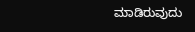ಮಾಡಿರುವುದು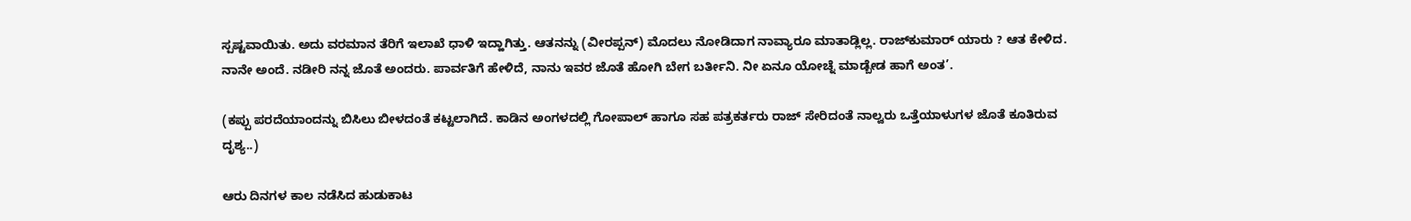ಸ್ಪಷ್ಟವಾಯಿತು. ಅದು ವರಮಾನ ತೆರಿಗೆ ಇಲಾಖೆ ಧಾಳಿ ಇದ್ಹಾಗಿತ್ತು. ಆತನನ್ನು (ವೀರಪ್ಪನ್‌) ಮೊದಲು ನೋಡಿದಾಗ ನಾವ್ಯಾರೂ ಮಾತಾಡ್ಲಿಲ್ಲ. ರಾಜ್‌ಕುಮಾರ್‌ ಯಾರು ? ಆತ ಕೇಳಿದ. ನಾನೇ ಅಂದೆ. ನಡೀರಿ ನನ್ನ ಜೊತೆ ಅಂದರು. ಪಾರ್ವತಿಗೆ ಹೇಳಿದೆ, ನಾನು ಇವರ ಜೊತೆ ಹೋಗಿ ಬೇಗ ಬರ್ತೀನಿ. ನೀ ಏನೂ ಯೋಚ್ನೆ ಮಾಡ್ಬೇಡ ಹಾಗೆ ಅಂತ’.

(ಕಪ್ಪು ಪರದೆಯಾಂದನ್ನು ಬಿಸಿಲು ಬೀಳದಂತೆ ಕಟ್ಟಲಾಗಿದೆ. ಕಾಡಿನ ಅಂಗಳದಲ್ಲಿ ಗೋಪಾಲ್‌ ಹಾಗೂ ಸಹ ಪತ್ರಕರ್ತರು ರಾಜ್‌ ಸೇರಿದಂತೆ ನಾಲ್ವರು ಒತ್ತೆಯಾಳುಗಳ ಜೊತೆ ಕೂತಿರುವ ದೃಶ್ಯ..)

ಆರು ದಿನಗಳ ಕಾಲ ನಡೆಸಿದ ಹುಡುಕಾಟ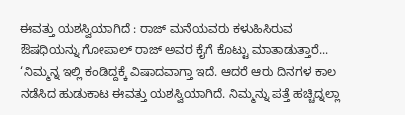ಈವತ್ತು ಯಶಸ್ವಿಯಾಗಿದೆ : ರಾಜ್‌ ಮನೆಯವರು ಕಳುಹಿಸಿರುವ ಔಷಧಿಯನ್ನು ಗೋಪಾಲ್‌ ರಾಜ್‌ ಅವರ ಕೈಗೆ ಕೊಟ್ಟು ಮಾತಾಡುತ್ತಾರೆ... ‘ನಿಮ್ಮನ್ನ ಇಲ್ಲಿ ಕಂಡಿದ್ದಕ್ಕೆ ವಿಷಾದವಾಗ್ತಾ ಇದೆ. ಆದರೆ ಆರು ದಿನಗಳ ಕಾಲ ನಡೆಸಿದ ಹುಡುಕಾಟ ಈವತ್ತು ಯಶಸ್ವಿಯಾಗಿದೆ. ನಿಮ್ಮನ್ನು ಪತ್ತೆ ಹಚ್ಚಿದ್ನಲ್ಲಾ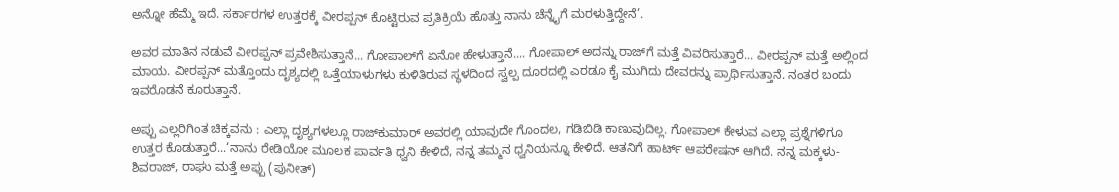ಅನ್ನೋ ಹೆಮ್ಮೆ ಇದೆ. ಸರ್ಕಾರಗಳ ಉತ್ತರಕ್ಕೆ ವೀರಪ್ಪನ್‌ ಕೊಟ್ಟಿರುವ ಪ್ರತಿಕ್ರಿಯೆ ಹೊತ್ತು ನಾನು ಚೆನ್ನೈಗೆ ಮರಳುತ್ತಿದ್ದೇನೆ’.

ಅವರ ಮಾತಿನ ನಡುವೆ ವೀರಪ್ಪನ್‌ ಪ್ರವೇಶಿಸುತ್ತಾನೆ... ಗೋಪಾಲ್‌ಗೆ ಏನೋ ಹೇಳುತ್ತಾನೆ.... ಗೋಪಾಲ್‌ ಅದನ್ನು ರಾಜ್‌ಗೆ ಮತ್ತೆ ವಿವರಿಸುತ್ತಾರೆ... ವೀರಪ್ಪನ್‌ ಮತ್ತೆ ಅಲ್ಲಿಂದ ಮಾಯ. ವೀರಪ್ಪನ್‌ ಮತ್ತೊಂದು ದೃಶ್ಯದಲ್ಲಿ ಒತ್ತೆಯಾಳುಗಳು ಕುಳಿತಿರುವ ಸ್ಥಳದಿಂದ ಸ್ವಲ್ಪ ದೂರದಲ್ಲಿ ಎರಡೂ ಕೈ ಮುಗಿದು ದೇವರನ್ನು ಪ್ರಾರ್ಥಿಸುತ್ತಾನೆ. ನಂತರ ಬಂದು ಇವರೊಡನೆ ಕೂರುತ್ತಾನೆ.

ಅಪ್ಪು ಎಲ್ಲರಿಗಿಂತ ಚಿಕ್ಕವನು : ಎಲ್ಲಾ ದೃಶ್ಯಗಳಲ್ಲೂ ರಾಜ್‌ಕುಮಾರ್‌ ಅವರಲ್ಲಿ ಯಾವುದೇ ಗೊಂದಲ, ಗಡಿಬಿಡಿ ಕಾಣುವುದಿಲ್ಲ. ಗೋಪಾಲ್‌ ಕೇಳುವ ಎಲ್ಲಾ ಪ್ರಶ್ನೆಗಳಿಗೂ ಉತ್ತರ ಕೊಡುತ್ತಾರೆ...‘ನಾನು ರೇಡಿಯೋ ಮೂಲಕ ಪಾರ್ವತಿ ಧ್ವನಿ ಕೇಳಿದೆ, ನನ್ನ ತಮ್ಮನ ಧ್ವನಿಯನ್ನೂ ಕೇಳಿದೆ. ಆತನಿಗೆ ಹಾರ್ಟ್‌ ಆಪರೇಷನ್‌ ಆಗಿದೆ. ನನ್ನ ಮಕ್ಕಳು- ಶಿವರಾಜ್‌, ರಾಘು ಮತ್ತೆ ಅಪ್ಪು (ಪುನೀತ್‌)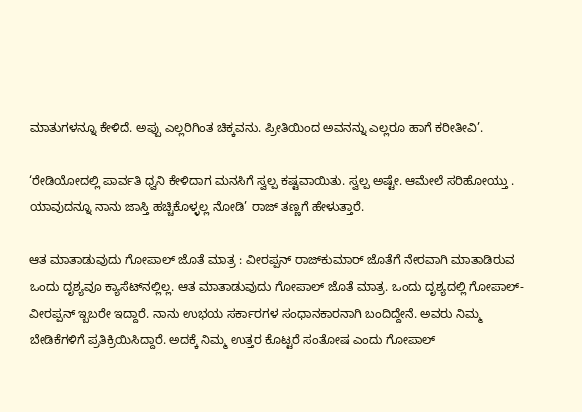ಮಾತುಗಳನ್ನೂ ಕೇಳಿದೆ. ಅಪ್ಪು ಎಲ್ಲರಿಗಿಂತ ಚಿಕ್ಕವನು. ಪ್ರೀತಿಯಿಂದ ಅವನನ್ನು ಎಲ್ಲರೂ ಹಾಗೆ ಕರೀತೀವಿ’.

‘ರೇಡಿಯೋದಲ್ಲಿ ಪಾರ್ವತಿ ಧ್ವನಿ ಕೇಳಿದಾಗ ಮನಸಿಗೆ ಸ್ವಲ್ಪ ಕಷ್ಟವಾಯಿತು. ಸ್ವಲ್ಪ ಅಷ್ಟೇ. ಆಮೇಲೆ ಸರಿಹೋಯ್ತು . ಯಾವುದನ್ನೂ ನಾನು ಜಾಸ್ತಿ ಹಚ್ಚಿಕೊಳ್ಳಲ್ಲ ನೋಡಿ’ ರಾಜ್‌ ತಣ್ಣಗೆ ಹೇಳುತ್ತಾರೆ.

ಆತ ಮಾತಾಡುವುದು ಗೋಪಾಲ್‌ ಜೊತೆ ಮಾತ್ರ : ವೀರಪ್ಪನ್‌ ರಾಜ್‌ಕುಮಾರ್‌ ಜೊತೆಗೆ ನೇರವಾಗಿ ಮಾತಾಡಿರುವ ಒಂದು ದೃಶ್ಯವೂ ಕ್ಯಾಸೆಟ್‌ನಲ್ಲಿಲ್ಲ. ಆತ ಮಾತಾಡುವುದು ಗೋಪಾಲ್‌ ಜೊತೆ ಮಾತ್ರ. ಒಂದು ದೃಶ್ಯದಲ್ಲಿ ಗೋಪಾಲ್‌- ವೀರಪ್ಪನ್‌ ಇ್ಬಬರೇ ಇದ್ದಾರೆ. ನಾನು ಉಭಯ ಸರ್ಕಾರಗಳ ಸಂಧಾನಕಾರನಾಗಿ ಬಂದಿದ್ದೇನೆ. ಅವರು ನಿಮ್ಮ ಬೇಡಿಕೆಗಳಿಗೆ ಪ್ರತಿಕ್ರಿಯಿಸಿದ್ದಾರೆ. ಅದಕ್ಕೆ ನಿಮ್ಮ ಉತ್ತರ ಕೊಟ್ಟರೆ ಸಂತೋಷ ಎಂದು ಗೋಪಾಲ್‌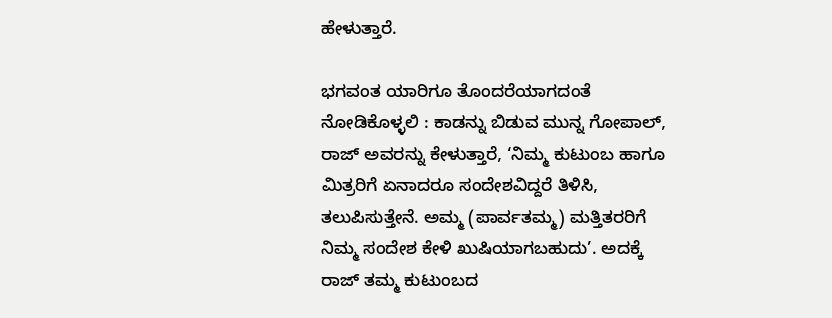ಹೇಳುತ್ತಾರೆ.

ಭಗವಂತ ಯಾರಿಗೂ ತೊಂದರೆಯಾಗದಂತೆ ನೋಡಿಕೊಳ್ಳಲಿ : ಕಾಡನ್ನು ಬಿಡುವ ಮುನ್ನ ಗೋಪಾಲ್‌, ರಾಜ್‌ ಅವರನ್ನು ಕೇಳುತ್ತಾರೆ, ‘ನಿಮ್ಮ ಕುಟುಂಬ ಹಾಗೂ ಮಿತ್ರರಿಗೆ ಏನಾದರೂ ಸಂದೇಶವಿದ್ದರೆ ತಿಳಿಸಿ, ತಲುಪಿಸುತ್ತೇನೆ. ಅಮ್ಮ (ಪಾರ್ವತಮ್ಮ) ಮತ್ತಿತರರಿಗೆ ನಿಮ್ಮ ಸಂದೇಶ ಕೇಳಿ ಖುಷಿಯಾಗಬಹುದು’. ಅದಕ್ಕೆ ರಾಜ್‌ ತಮ್ಮ ಕುಟುಂಬದ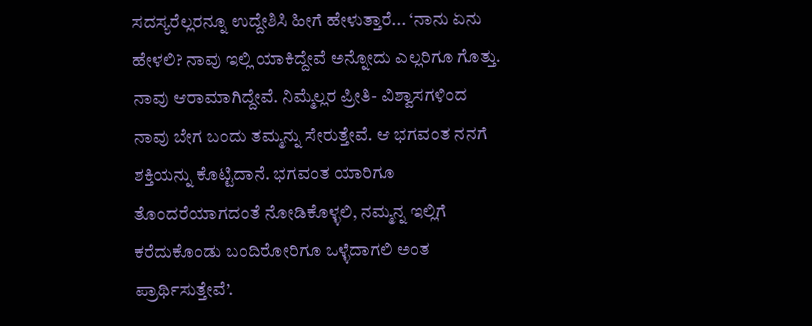ಸದಸ್ಯರೆಲ್ಲರನ್ನೂ ಉದ್ದೇಶಿಸಿ ಹೀಗೆ ಹೇಳುತ್ತಾರೆ... ‘ನಾನು ಏನು ಹೇಳಲಿ? ನಾವು ಇಲ್ಲಿ ಯಾಕಿದ್ದೇವೆ ಅನ್ನೋದು ಎಲ್ಲರಿಗೂ ಗೊತ್ತು. ನಾವು ಆರಾಮಾಗಿದ್ದೇವೆ. ನಿಮ್ಮೆಲ್ಲರ ಪ್ರೀತಿ- ವಿಶ್ವಾಸಗಳಿಂದ ನಾವು ಬೇಗ ಬಂದು ತಮ್ಮನ್ನು ಸೇರುತ್ತೇವೆ. ಆ ಭಗವಂತ ನನಗೆ ಶಕ್ತಿಯನ್ನು ಕೊಟ್ಟಿದಾನೆ. ಭಗವಂತ ಯಾರಿಗೂ ತೊಂದರೆಯಾಗದಂತೆ ನೋಡಿಕೊಳ್ಳಲಿ, ನಮ್ಮನ್ನ ಇಲ್ಲಿಗೆ ಕರೆದುಕೊಂಡು ಬಂದಿರೋರಿಗೂ ಒಳ್ಳೆದಾಗಲಿ ಅಂತ ಪ್ರಾರ್ಥಿಸುತ್ತೇವೆ’.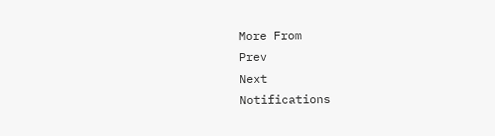More From
Prev
Next
Notifications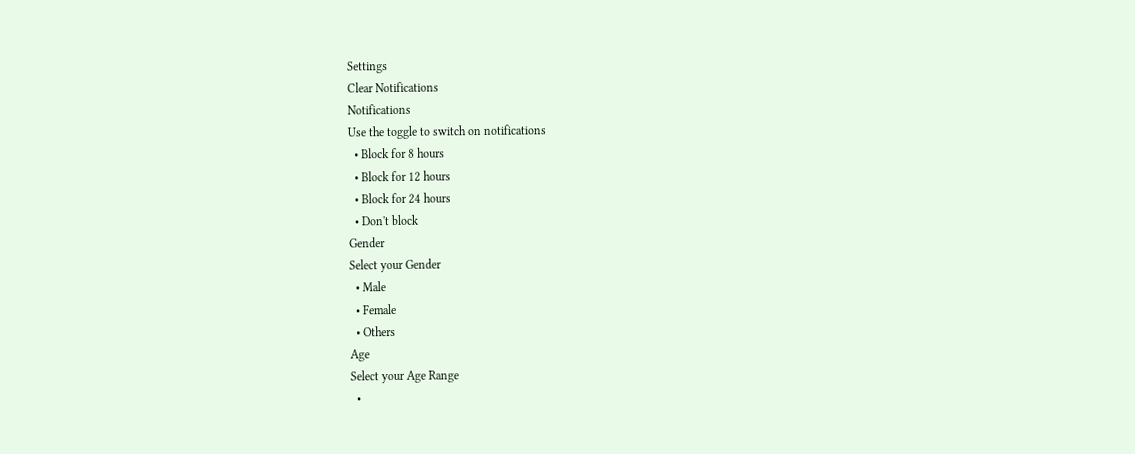Settings
Clear Notifications
Notifications
Use the toggle to switch on notifications
  • Block for 8 hours
  • Block for 12 hours
  • Block for 24 hours
  • Don't block
Gender
Select your Gender
  • Male
  • Female
  • Others
Age
Select your Age Range
  •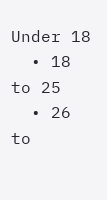Under 18
  • 18 to 25
  • 26 to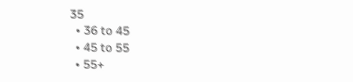35
  • 36 to 45
  • 45 to 55
  • 55+